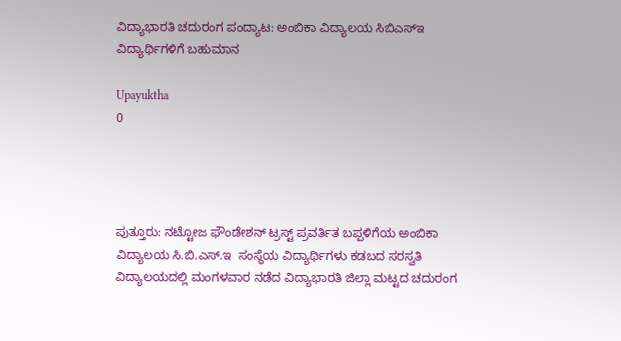ವಿದ್ಯಾಭಾರತಿ ಚದುರಂಗ ಪಂದ್ಯಾಟ: ಅಂಬಿಕಾ ವಿದ್ಯಾಲಯ ಸಿಬಿಎಸ್‌ಇ ವಿದ್ಯಾರ್ಥಿಗಳಿಗೆ ಬಹುಮಾನ

Upayuktha
0




ಪುತ್ತೂರು: ನಟ್ಟೋಜ ಫೌಂಡೇಶನ್ ಟ್ರಸ್ಟ್ ಪ್ರವರ್ತಿತ ಬಪ್ಪಳಿಗೆಯ ಅಂಬಿಕಾ ವಿದ್ಯಾಲಯ ಸಿ.ಬಿ.ಎಸ್.ಇ  ಸಂಸ್ಥೆಯ ವಿದ್ಯಾರ್ಥಿಗಳು ಕಡಬದ ಸರಸ್ವತಿ ವಿದ್ಯಾಲಯದಲ್ಲಿ ಮಂಗಳವಾರ ನಡೆದ ವಿದ್ಯಾಭಾರತಿ ಜಿಲ್ಲಾ ಮಟ್ಟದ ಚದುರಂಗ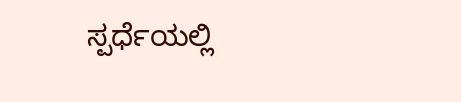ಸ್ಪರ್ಧೆಯಲ್ಲಿ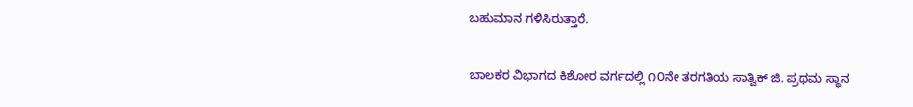ಬಹುಮಾನ ಗಳಿಸಿರುತ್ತಾರೆ.


ಬಾಲಕರ ವಿಭಾಗದ ಕಿಶೋರ ವರ್ಗದಲ್ಲಿ ೧೦ನೇ ತರಗತಿಯ ಸಾತ್ವಿಕ್ ಜಿ. ಪ್ರಥಮ ಸ್ಥಾನ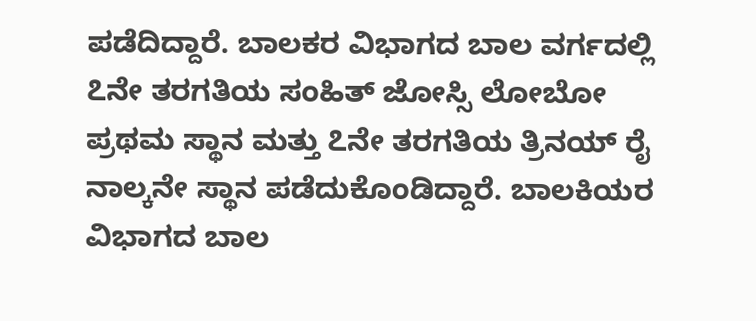ಪಡೆದಿದ್ದಾರೆ. ಬಾಲಕರ ವಿಭಾಗದ ಬಾಲ ವರ್ಗದಲ್ಲಿ  ೭ನೇ ತರಗತಿಯ ಸಂಹಿತ್ ಜೋಸ್ಸಿ ಲೋಬೋ ಪ್ರಥಮ ಸ್ಥಾನ ಮತ್ತು ೭ನೇ ತರಗತಿಯ ತ್ರಿನಯ್ ರೈ ನಾಲ್ಕನೇ ಸ್ಥಾನ ಪಡೆದುಕೊಂಡಿದ್ದಾರೆ. ಬಾಲಕಿಯರ ವಿಭಾಗದ ಬಾಲ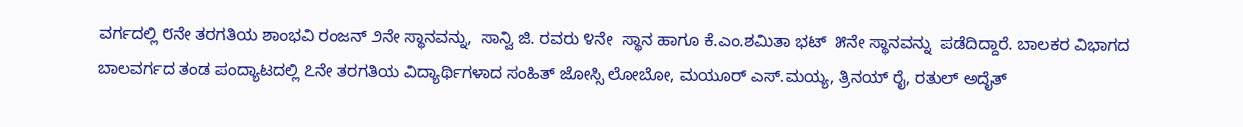ವರ್ಗದಲ್ಲಿ ೮ನೇ ತರಗತಿಯ ಶಾಂಭವಿ ರಂಜನ್ ೨ನೇ ಸ್ಥಾನವನ್ನು,  ಸಾನ್ವಿ ಜಿ. ರವರು ೪ನೇ  ಸ್ಥಾನ ಹಾಗೂ ಕೆ.ಎಂ.ಶಮಿತಾ ಭಟ್  ೫ನೇ ಸ್ಥಾನವನ್ನು  ಪಡೆದಿದ್ದಾರೆ. ಬಾಲಕರ ವಿಭಾಗದ ಬಾಲವರ್ಗದ ತಂಡ ಪಂದ್ಯಾಟದಲ್ಲಿ ೭ನೇ ತರಗತಿಯ ವಿದ್ಯಾರ್ಥಿಗಳಾದ ಸಂಹಿತ್ ಜೋಸ್ಸಿ ಲೋಬೋ, ಮಯೂರ್ ಎಸ್.ಮಯ್ಯ, ತ್ರಿನಯ್ ರೈ, ರತುಲ್ ಅದೈತ್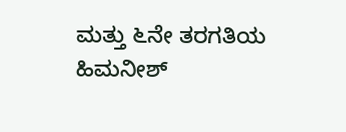ಮತ್ತು ೬ನೇ ತರಗತಿಯ ಹಿಮನೀಶ್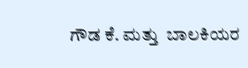ಗೌಡ ಕೆ. ಮತ್ತು  ಬಾಲಕಿಯರ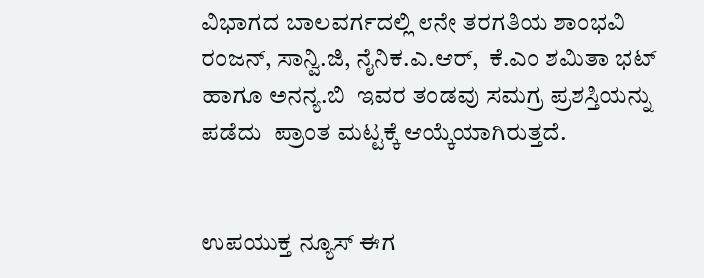ವಿಭಾಗದ ಬಾಲವರ್ಗದಲ್ಲಿ ೮ನೇ ತರಗತಿಯ ಶಾಂಭವಿ ರಂಜನ್, ಸಾನ್ವಿ.ಜಿ, ನೈನಿಕ.ಎ.ಆರ್,  ಕೆ.ಎಂ ಶಮಿತಾ ಭಟ್ ಹಾಗೂ ಅನನ್ಯ.ಬಿ  ಇವರ ತಂಡವು ಸಮಗ್ರ ಪ್ರಶಸ್ತಿಯನ್ನು ಪಡೆದು  ಪ್ರಾಂತ ಮಟ್ಟಕ್ಕೆ ಆಯ್ಕೆಯಾಗಿರುತ್ತದೆ.


ಉಪಯುಕ್ತ ನ್ಯೂಸ್ ಈಗ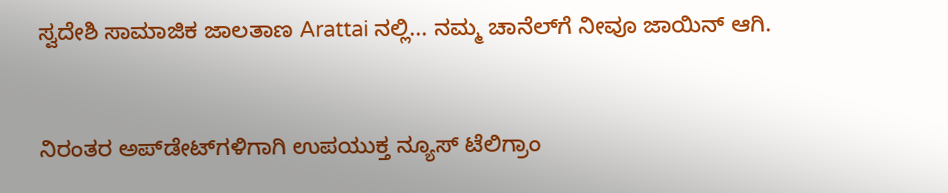ಸ್ವದೇಶಿ ಸಾಮಾಜಿಕ ಜಾಲತಾಣ Arattai ನಲ್ಲಿ... ನಮ್ಮ ಚಾನೆಲ್‌ಗೆ ನೀವೂ ಜಾಯಿನ್ ಆಗಿ.


ನಿರಂತರ ಅಪ್‌ಡೇಟ್‌ಗಳಿಗಾಗಿ ಉಪಯುಕ್ತ ನ್ಯೂಸ್‌ ಟೆಲಿಗ್ರಾಂ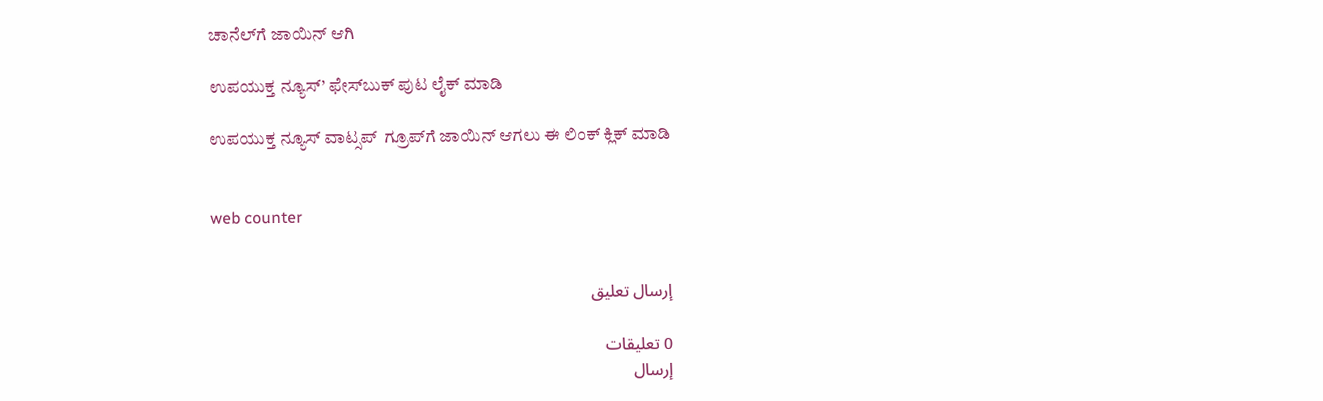ಚಾನೆಲ್‌ಗೆ ಜಾಯಿನ್‌ ಆಗಿ

ಉಪಯುಕ್ತ ನ್ಯೂಸ್‌’ ಫೇಸ್‌ಬುಕ್ ಪುಟ ಲೈಕ್ ಮಾಡಿ

ಉಪಯುಕ್ತ ನ್ಯೂಸ್‌ ವಾಟ್ಸಪ್‌  ಗ್ರೂಪ್‌ಗೆ ಜಾಯಿನ್ ಆಗಲು ಈ ಲಿಂಕ್ ಕ್ಲಿಕ್ ಮಾಡಿ


web counter


إرسال تعليق

0 تعليقات
إرسال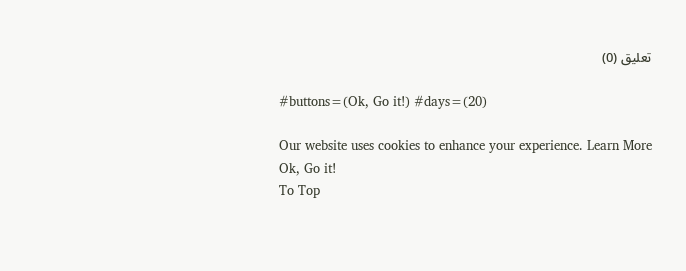تعليق (0)

#buttons=(Ok, Go it!) #days=(20)

Our website uses cookies to enhance your experience. Learn More
Ok, Go it!
To Top